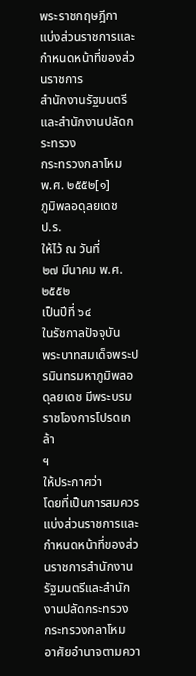พระราชกฤษฎีกา
แบ่งส่วนราชการและกำหนดหน้าที่ของส่วนราชการ
สำนักงานรัฐมนตรีและสำนักงานปลัดกระทรวง
กระทรวงกลาโหม
พ.ศ. ๒๕๕๒[๑]
ภูมิพลอดุลยเดช
ป.ร.
ให้ไว้ ณ วันที่
๒๗ มีนาคม พ.ศ. ๒๕๕๒
เป็นปีที่ ๖๔
ในรัชกาลปัจจุบัน
พระบาทสมเด็จพระปรมินทรมหาภูมิพลอดุลยเดช มีพระบรมราชโองการโปรดเกล้า
ฯ
ให้ประกาศว่า
โดยที่เป็นการสมควรแบ่งส่วนราชการและกำหนดหน้าที่ของส่วนราชการสำนักงานรัฐมนตรีและสำนักงานปลัดกระทรวง
กระทรวงกลาโหม
อาศัยอำนาจตามควา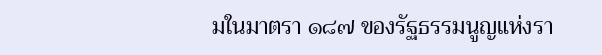มในมาตรา ๑๘๗ ของรัฐธรรมนูญแห่งรา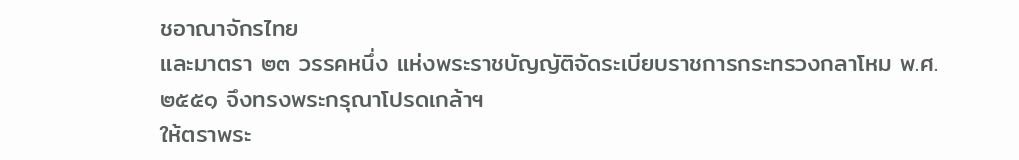ชอาณาจักรไทย
และมาตรา ๒๓ วรรคหนึ่ง แห่งพระราชบัญญัติจัดระเบียบราชการกระทรวงกลาโหม พ.ศ. ๒๕๕๑ จึงทรงพระกรุณาโปรดเกล้าฯ
ให้ตราพระ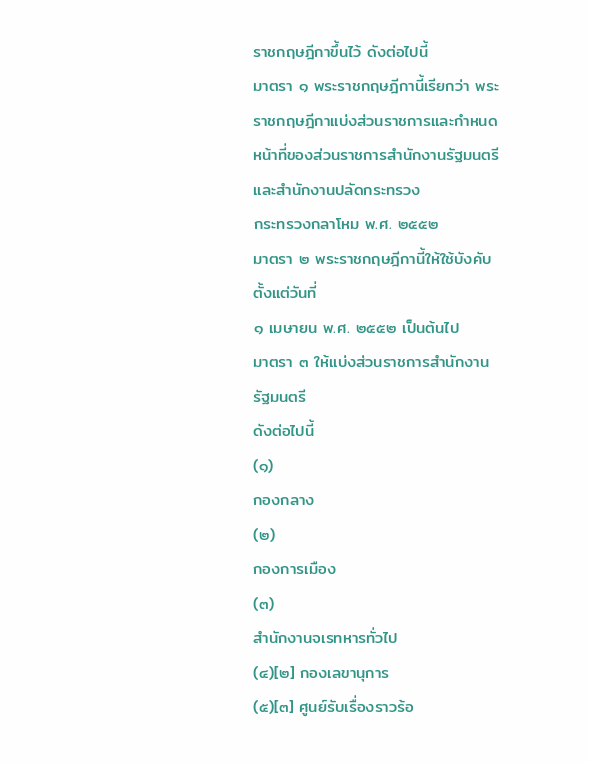ราชกฤษฎีกาขึ้นไว้ ดังต่อไปนี้
มาตรา ๑ พระราชกฤษฎีกานี้เรียกว่า พระราชกฤษฎีกาแบ่งส่วนราชการและกำหนดหน้าที่ของส่วนราชการสำนักงานรัฐมนตรีและสำนักงานปลัดกระทรวง
กระทรวงกลาโหม พ.ศ. ๒๕๕๒
มาตรา ๒ พระราชกฤษฎีกานี้ให้ใช้บังคับตั้งแต่วันที่
๑ เมษายน พ.ศ. ๒๕๕๒ เป็นต้นไป
มาตรา ๓ ให้แบ่งส่วนราชการสำนักงานรัฐมนตรี
ดังต่อไปนี้
(๑)
กองกลาง
(๒)
กองการเมือง
(๓)
สำนักงานจเรทหารทั่วไป
(๔)[๒] กองเลขานุการ
(๕)[๓] ศูนย์รับเรื่องราวร้อ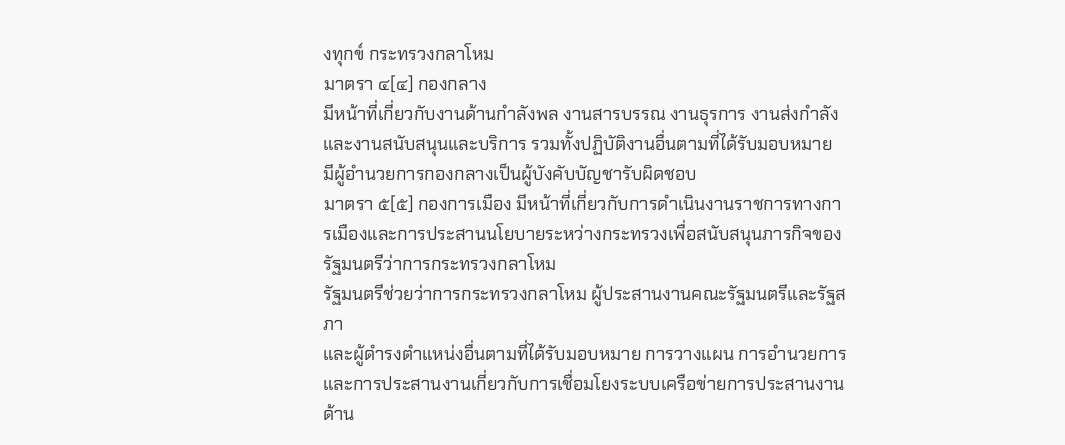งทุกข์ กระทรวงกลาโหม
มาตรา ๔[๔] กองกลาง
มีหน้าที่เกี่ยวกับงานด้านกำลังพล งานสารบรรณ งานธุรการ งานส่งกำลัง
และงานสนับสนุนและบริการ รวมทั้งปฏิบัติงานอื่นตามที่ได้รับมอบหมาย
มีผู้อำนวยการกองกลางเป็นผู้บังคับบัญชารับผิดชอบ
มาตรา ๕[๕] กองการเมือง มีหน้าที่เกี่ยวกับการดำเนินงานราชการทางการเมืองและการประสานนโยบายระหว่างกระทรวงเพื่อสนับสนุนภารกิจของรัฐมนตรีว่าการกระทรวงกลาโหม
รัฐมนตรีช่วยว่าการกระทรวงกลาโหม ผู้ประสานงานคณะรัฐมนตรีและรัฐสภา
และผู้ดำรงตำแหน่งอื่นตามที่ได้รับมอบหมาย การวางแผน การอำนวยการ
และการประสานงานเกี่ยวกับการเชื่อมโยงระบบเครือข่ายการประสานงานด้าน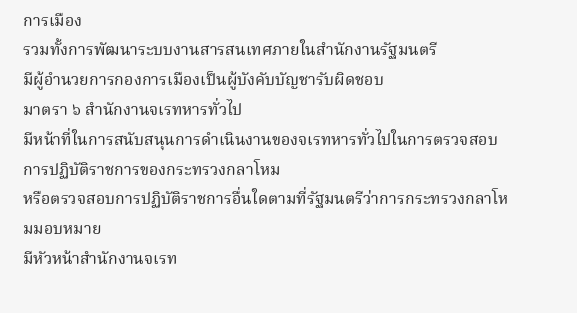การเมือง
รวมทั้งการพัฒนาระบบงานสารสนเทศภายในสำนักงานรัฐมนตรี
มีผู้อำนวยการกองการเมืองเป็นผู้บังคับบัญชารับผิดชอบ
มาตรา ๖ สำนักงานจเรทหารทั่วไป
มีหน้าที่ในการสนับสนุนการดำเนินงานของจเรทหารทั่วไปในการตรวจสอบการปฏิบัติราชการของกระทรวงกลาโหม
หรือตรวจสอบการปฏิบัติราชการอื่นใดตามที่รัฐมนตรีว่าการกระทรวงกลาโหมมอบหมาย
มีหัวหน้าสำนักงานจเรท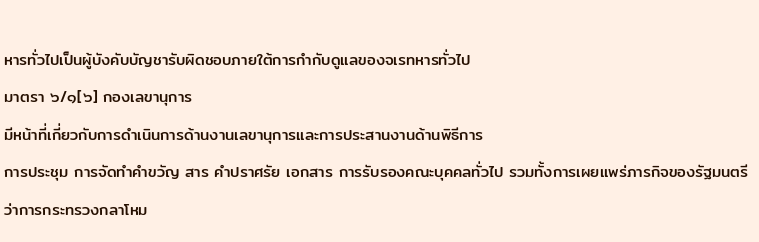หารทั่วไปเป็นผู้บังคับบัญชารับผิดชอบภายใต้การกำกับดูแลของจเรทหารทั่วไป
มาตรา ๖/๑[๖] กองเลขานุการ
มีหน้าที่เกี่ยวกับการดำเนินการด้านงานเลขานุการและการประสานงานด้านพิธีการ
การประชุม การจัดทำคำขวัญ สาร คำปราศรัย เอกสาร การรับรองคณะบุคคลทั่วไป รวมทั้งการเผยแพร่ภารกิจของรัฐมนตรีว่าการกระทรวงกลาโหม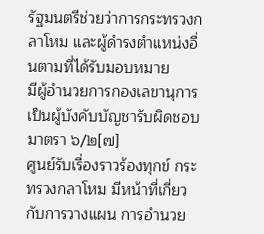รัฐมนตรีช่วยว่าการกระทรวงกลาโหม และผู้ดำรงตำแหน่งอื่นตามที่ได้รับมอบหมาย
มีผู้อำนวยการกองเลขานุการเป็นผู้บังคับบัญชารับผิดชอบ
มาตรา ๖/๒[๗]
ศูนย์รับเรื่องราวร้องทุกข์ กระทรวงกลาโหม มีหน้าที่เกี่ยวกับการวางแผน การอำนวย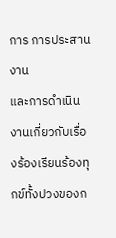การ การประสานงาน
และการดำเนินงานเกี่ยวกับเรื่องร้องเรียนร้องทุกข์ทั้งปวงของก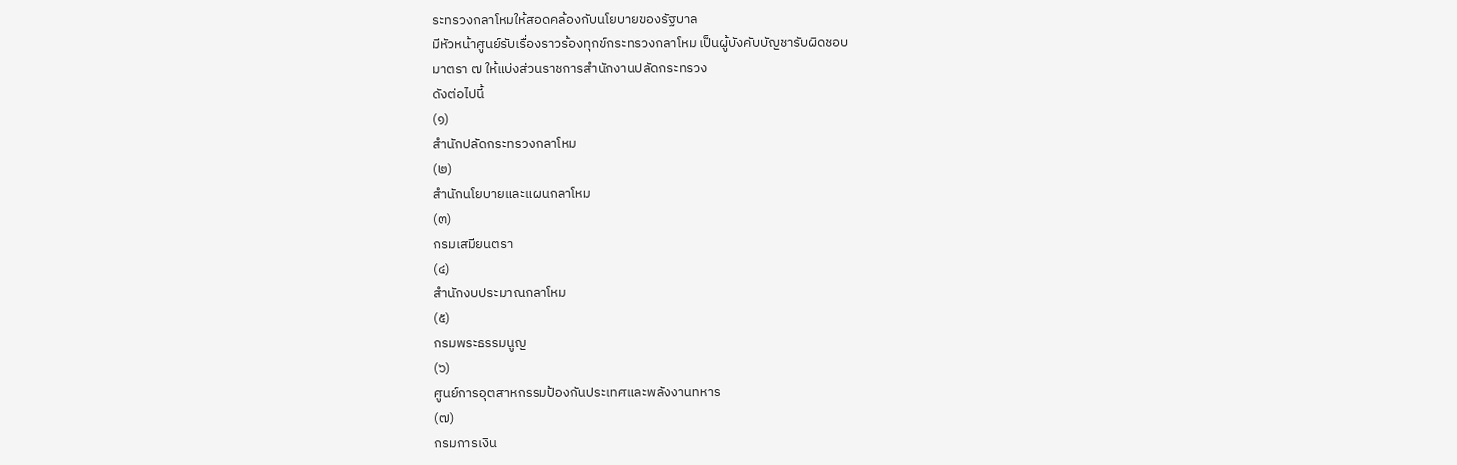ระทรวงกลาโหมให้สอดคล้องกับนโยบายของรัฐบาล
มีหัวหน้าศูนย์รับเรื่องราวร้องทุกข์กระทรวงกลาโหม เป็นผู้บังคับบัญชารับผิดชอบ
มาตรา ๗ ให้แบ่งส่วนราชการสำนักงานปลัดกระทรวง
ดังต่อไปนี้
(๑)
สำนักปลัดกระทรวงกลาโหม
(๒)
สำนักนโยบายและแผนกลาโหม
(๓)
กรมเสมียนตรา
(๔)
สำนักงบประมาณกลาโหม
(๕)
กรมพระธรรมนูญ
(๖)
ศูนย์การอุตสาหกรรมป้องกันประเทศและพลังงานทหาร
(๗)
กรมการเงิน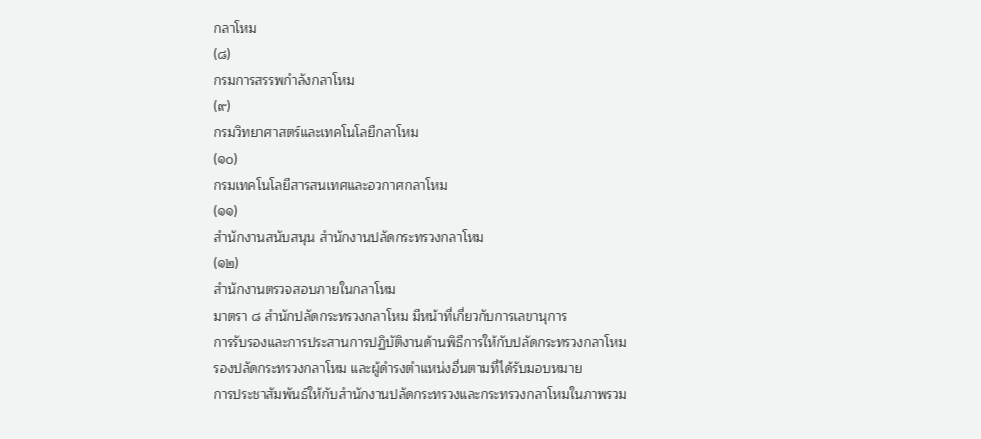กลาโหม
(๘)
กรมการสรรพกำลังกลาโหม
(๙)
กรมวิทยาศาสตร์และเทคโนโลยีกลาโหม
(๑๐)
กรมเทคโนโลยีสารสนเทศและอวกาศกลาโหม
(๑๑)
สำนักงานสนับสนุน สำนักงานปลัดกระทรวงกลาโหม
(๑๒)
สำนักงานตรวจสอบภายในกลาโหม
มาตรา ๘ สำนักปลัดกระทรวงกลาโหม มีหน้าที่เกี่ยวกับการเลขานุการ
การรับรองและการประสานการปฏิบัติงานด้านพิธีการให้กับปลัดกระทรวงกลาโหม
รองปลัดกระทรวงกลาโหม และผู้ดำรงตำแหน่งอื่นตามที่ได้รับมอบหมาย
การประชาสัมพันธ์ให้กับสำนักงานปลัดกระทรวงและกระทรวงกลาโหมในภาพรวม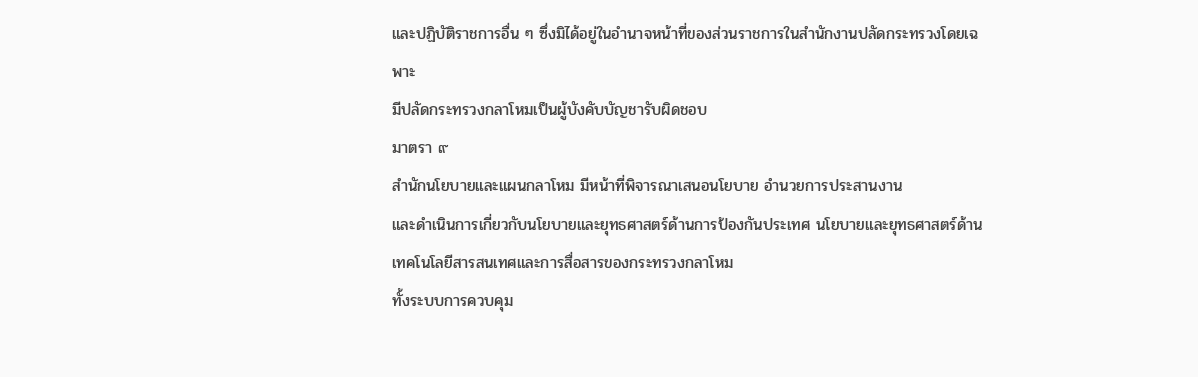และปฏิบัติราชการอื่น ๆ ซึ่งมิได้อยู่ในอำนาจหน้าที่ของส่วนราชการในสำนักงานปลัดกระทรวงโดยเฉพาะ
มีปลัดกระทรวงกลาโหมเป็นผู้บังคับบัญชารับผิดชอบ
มาตรา ๙
สำนักนโยบายและแผนกลาโหม มีหน้าที่พิจารณาเสนอนโยบาย อำนวยการประสานงาน
และดำเนินการเกี่ยวกับนโยบายและยุทธศาสตร์ด้านการป้องกันประเทศ นโยบายและยุทธศาสตร์ด้านเทคโนโลยีสารสนเทศและการสื่อสารของกระทรวงกลาโหม
ทั้งระบบการควบคุม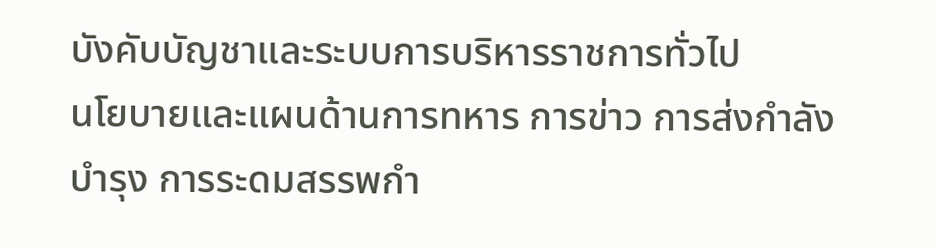บังคับบัญชาและระบบการบริหารราชการทั่วไป
นโยบายและแผนด้านการทหาร การข่าว การส่งกำลังบำรุง การระดมสรรพกำ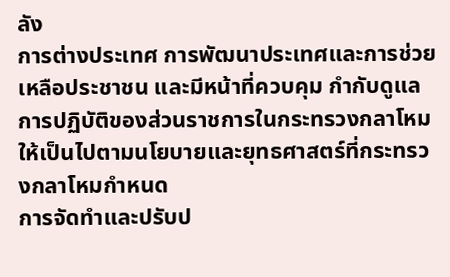ลัง
การต่างประเทศ การพัฒนาประเทศและการช่วยเหลือประชาชน และมีหน้าที่ควบคุม กำกับดูแลการปฏิบัติของส่วนราชการในกระทรวงกลาโหมให้เป็นไปตามนโยบายและยุทธศาสตร์ที่กระทรวงกลาโหมกำหนด
การจัดทำและปรับป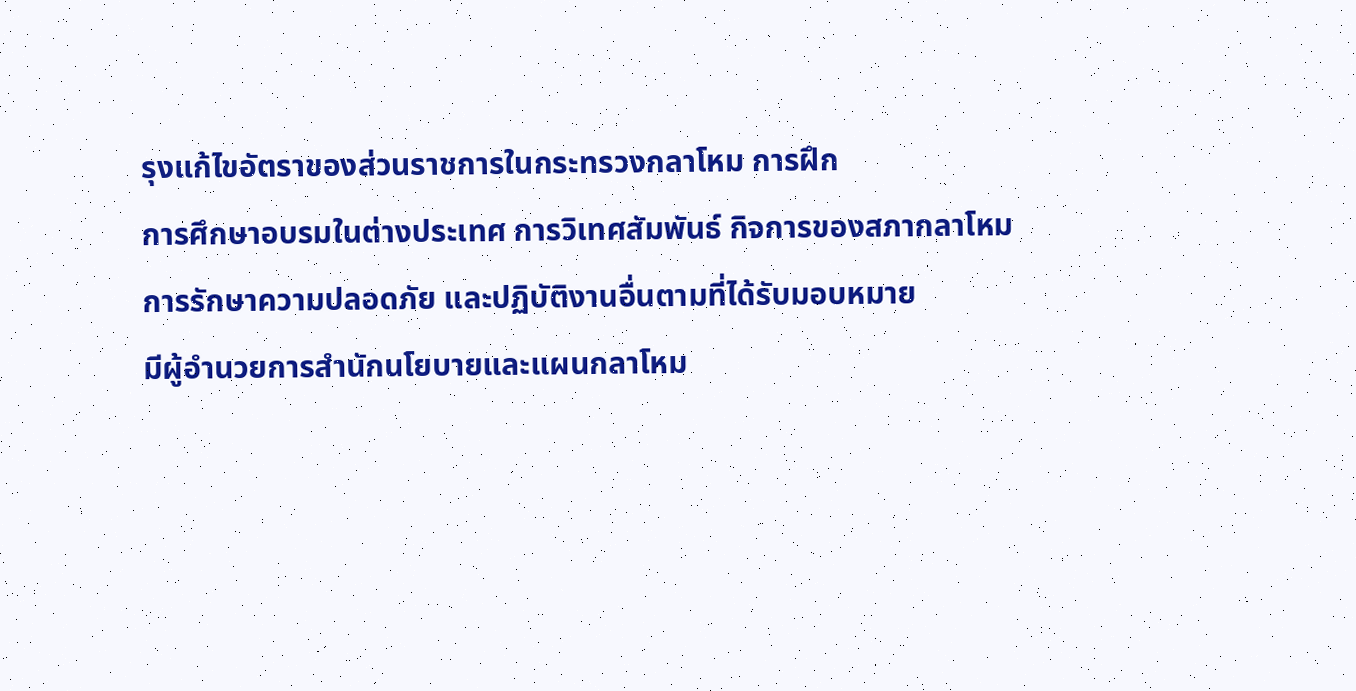รุงแก้ไขอัตราของส่วนราชการในกระทรวงกลาโหม การฝึก
การศึกษาอบรมในต่างประเทศ การวิเทศสัมพันธ์ กิจการของสภากลาโหม
การรักษาความปลอดภัย และปฏิบัติงานอื่นตามที่ได้รับมอบหมาย
มีผู้อำนวยการสำนักนโยบายและแผนกลาโหม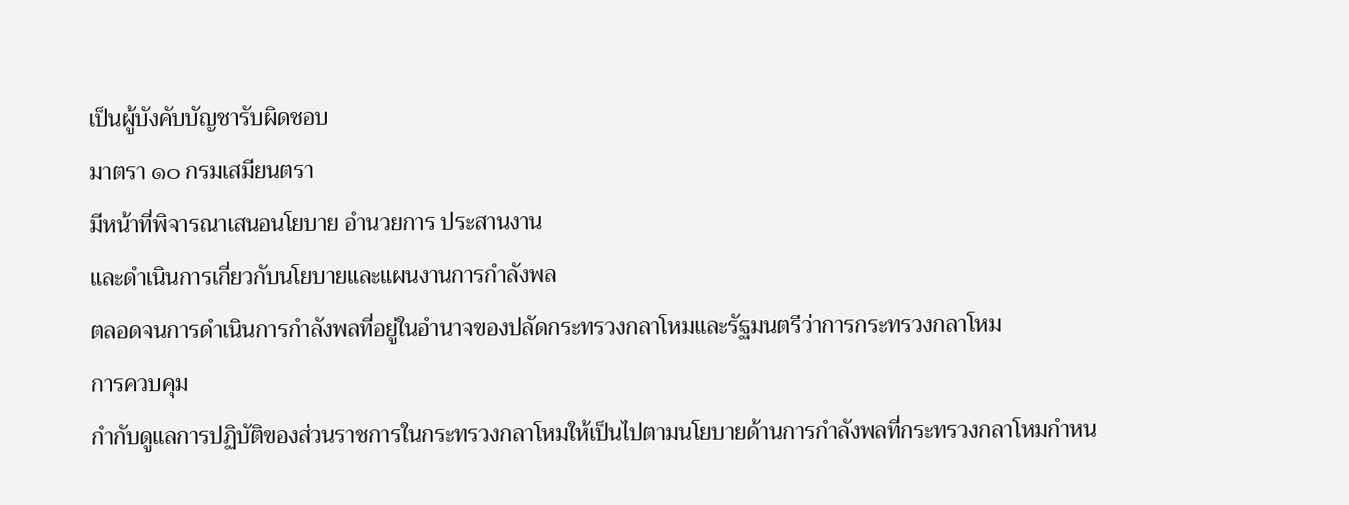เป็นผู้บังคับบัญชารับผิดชอบ
มาตรา ๑๐ กรมเสมียนตรา
มีหน้าที่พิจารณาเสนอนโยบาย อำนวยการ ประสานงาน
และดำเนินการเกี่ยวกับนโยบายและแผนงานการกำลังพล
ตลอดจนการดำเนินการกำลังพลที่อยู่ในอำนาจของปลัดกระทรวงกลาโหมและรัฐมนตรีว่าการกระทรวงกลาโหม
การควบคุม
กำกับดูแลการปฏิบัติของส่วนราชการในกระทรวงกลาโหมให้เป็นไปตามนโยบายด้านการกำลังพลที่กระทรวงกลาโหมกำหน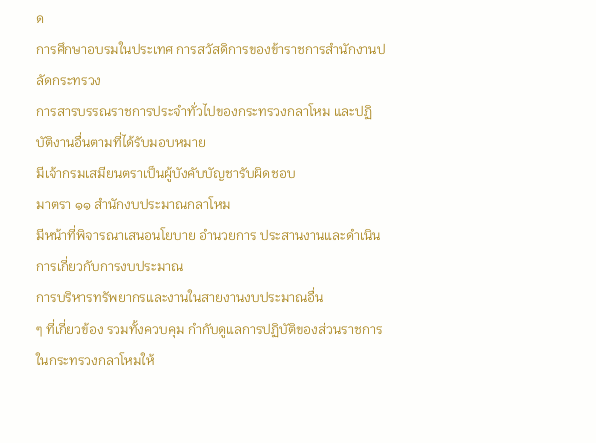ด
การศึกษาอบรมในประเทศ การสวัสดิการของข้าราชการสำนักงานปลัดกระทรวง
การสารบรรณราชการประจำทั่วไปของกระทรวงกลาโหม และปฏิบัติงานอื่นตามที่ได้รับมอบหมาย
มีเจ้ากรมเสมียนตราเป็นผู้บังคับบัญชารับผิดชอบ
มาตรา ๑๑ สำนักงบประมาณกลาโหม
มีหน้าที่พิจารณาเสนอนโยบาย อำนวยการ ประสานงานและดำเนินการเกี่ยวกับการงบประมาณ
การบริหารทรัพยากรและงานในสายงานงบประมาณอื่น
ๆ ที่เกี่ยวข้อง รวมทั้งควบคุม กำกับดูแลการปฏิบัติของส่วนราชการในกระทรวงกลาโหมให้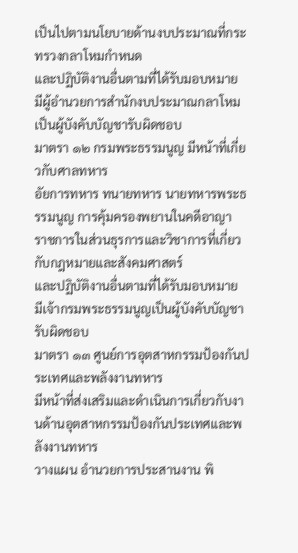เป็นไปตามนโยบายด้านงบประมาณที่กระทรวงกลาโหมกำหนด
และปฏิบัติงานอื่นตามที่ได้รับมอบหมาย
มีผู้อำนวยการสำนักงบประมาณกลาโหมเป็นผู้บังคับบัญชารับผิดชอบ
มาตรา ๑๒ กรมพระธรรมนูญ มีหน้าที่เกี่ยวกับศาลทหาร
อัยการทหาร ทนายทหาร นายทหารพระธรรมนูญ การคุ้มครองพยานในคดีอาญา
ราชการในส่วนธุรการและวิชาการที่เกี่ยวกับกฎหมายและสังคมศาสตร์
และปฏิบัติงานอื่นตามที่ได้รับมอบหมาย
มีเจ้ากรมพระธรรมนูญเป็นผู้บังคับบัญชารับผิดชอบ
มาตรา ๑๓ ศูนย์การอุตสาหกรรมป้องกันประเทศและพลังงานทหาร
มีหน้าที่ส่งเสริมและดำเนินการเกี่ยวกับงานด้านอุตสาหกรรมป้องกันประเทศและพลังงานทหาร
วางแผน อำนวยการประสานงาน พิ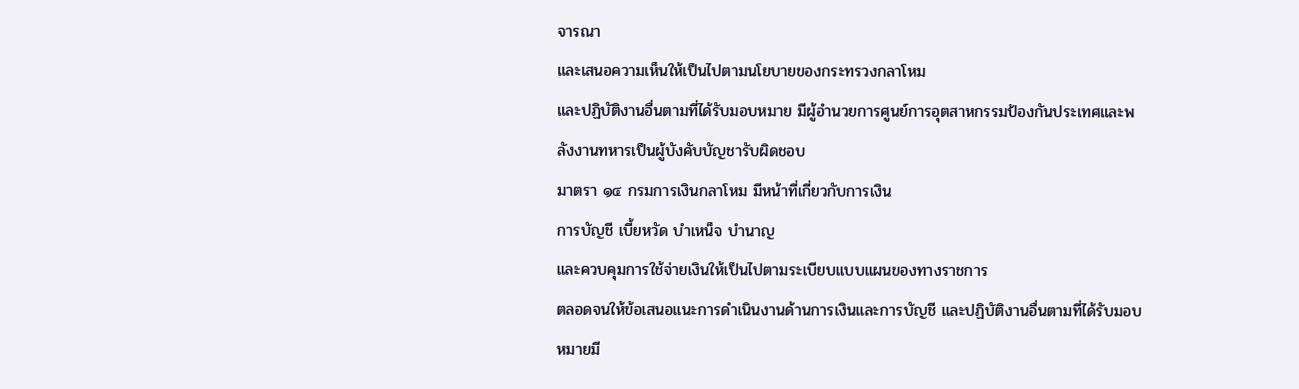จารณา
และเสนอความเห็นให้เป็นไปตามนโยบายของกระทรวงกลาโหม
และปฏิบัติงานอื่นตามที่ได้รับมอบหมาย มีผู้อำนวยการศูนย์การอุตสาหกรรมป้องกันประเทศและพลังงานทหารเป็นผู้บังคับบัญชารับผิดชอบ
มาตรา ๑๔ กรมการเงินกลาโหม มีหน้าที่เกี่ยวกับการเงิน
การบัญชี เบี้ยหวัด บำเหน็จ บำนาญ
และควบคุมการใช้จ่ายเงินให้เป็นไปตามระเบียบแบบแผนของทางราชการ
ตลอดจนให้ข้อเสนอแนะการดำเนินงานด้านการเงินและการบัญชี และปฏิบัติงานอื่นตามที่ได้รับมอบหมายมี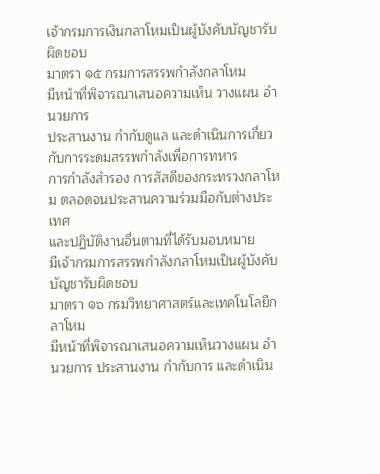เจ้ากรมการเงินกลาโหมเป็นผู้บังคับบัญชารับผิดชอบ
มาตรา ๑๕ กรมการสรรพกำลังกลาโหม
มีหน้าที่พิจารณาเสนอความเห็น วางแผน อำนวยการ
ประสานงาน กำกับดูแล และดำเนินการเกี่ยวกับการระดมสรรพกำลังเพื่อการทหาร
การกำลังสำรอง การสัสดีของกระทรวงกลาโหม ตลอดจนประสานความร่วมมือกับต่างประเทศ
และปฏิบัติงานอื่นตามที่ได้รับมอบหมาย
มีเจ้ากรมการสรรพกำลังกลาโหมเป็นผู้บังคับบัญชารับผิดชอบ
มาตรา ๑๖ กรมวิทยาศาสตร์และเทคโนโลยีกลาโหม
มีหน้าที่พิจารณาเสนอความเห็นวางแผน อำนวยการ ประสานงาน กำกับการ และดำเนิน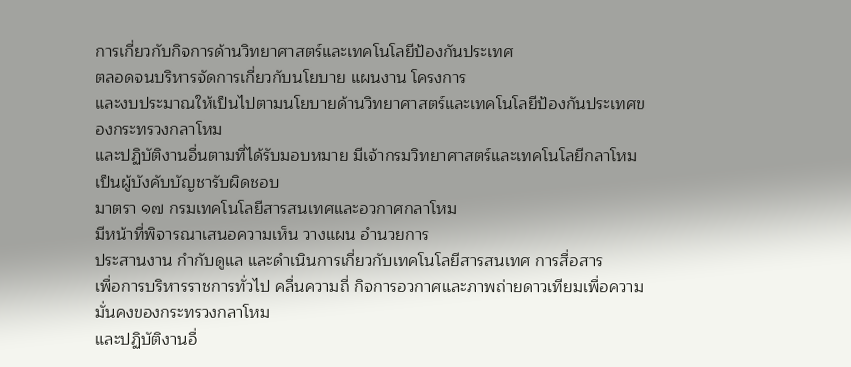การเกี่ยวกับกิจการด้านวิทยาศาสตร์และเทคโนโลยีป้องกันประเทศ
ตลอดจนบริหารจัดการเกี่ยวกับนโยบาย แผนงาน โครงการ
และงบประมาณให้เป็นไปตามนโยบายด้านวิทยาศาสตร์และเทคโนโลยีป้องกันประเทศของกระทรวงกลาโหม
และปฏิบัติงานอื่นตามที่ได้รับมอบหมาย มีเจ้ากรมวิทยาศาสตร์และเทคโนโลยีกลาโหมเป็นผู้บังคับบัญชารับผิดชอบ
มาตรา ๑๗ กรมเทคโนโลยีสารสนเทศและอวกาศกลาโหม
มีหน้าที่พิจารณาเสนอความเห็น วางแผน อำนวยการ
ประสานงาน กำกับดูแล และดำเนินการเกี่ยวกับเทคโนโลยีสารสนเทศ การสื่อสาร
เพื่อการบริหารราชการทั่วไป คลื่นความถี่ กิจการอวกาศและภาพถ่ายดาวเทียมเพื่อความมั่นคงของกระทรวงกลาโหม
และปฏิบัติงานอื่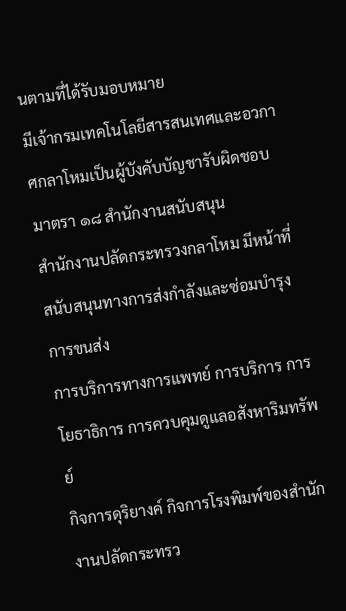นตามที่ได้รับมอบหมาย
มีเจ้ากรมเทคโนโลยีสารสนเทศและอวกาศกลาโหมเป็นผู้บังคับบัญชารับผิดชอบ
มาตรา ๑๘ สำนักงานสนับสนุน
สำนักงานปลัดกระทรวงกลาโหม มีหน้าที่สนับสนุนทางการส่งกำลังและซ่อมบำรุง การขนส่ง
การบริการทางการแพทย์ การบริการ การโยธาธิการ การควบคุมดูแลอสังหาริมทรัพย์
กิจการดุริยางค์ กิจการโรงพิมพ์ของสำนักงานปลัดกระทรว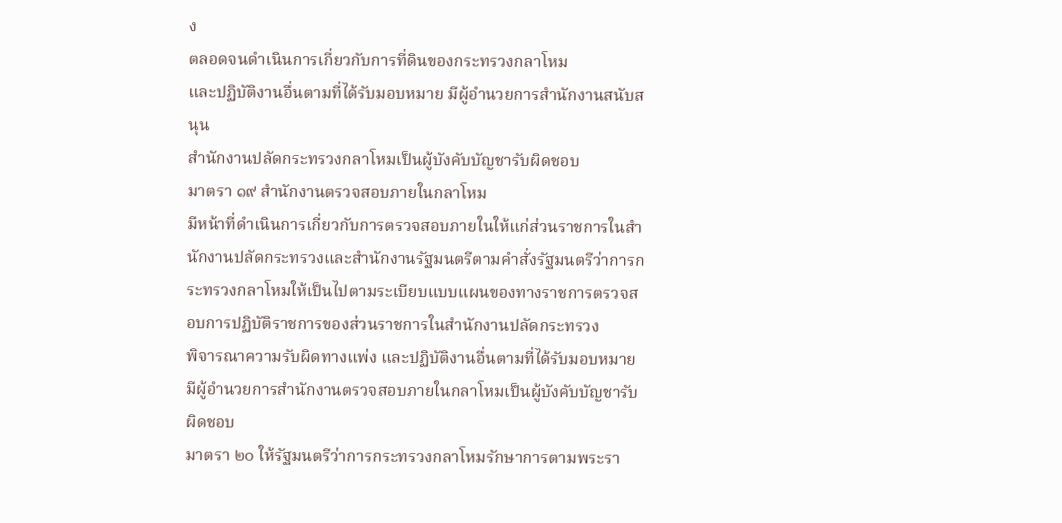ง
ตลอดจนดำเนินการเกี่ยวกับการที่ดินของกระทรวงกลาโหม
และปฏิบัติงานอื่นตามที่ได้รับมอบหมาย มีผู้อำนวยการสำนักงานสนับสนุน
สำนักงานปลัดกระทรวงกลาโหมเป็นผู้บังคับบัญชารับผิดชอบ
มาตรา ๑๙ สำนักงานตรวจสอบภายในกลาโหม
มีหน้าที่ดำเนินการเกี่ยวกับการตรวจสอบภายในให้แก่ส่วนราชการในสำนักงานปลัดกระทรวงและสำนักงานรัฐมนตรีตามคำสั่งรัฐมนตรีว่าการกระทรวงกลาโหมให้เป็นไปตามระเบียบแบบแผนของทางราชการตรวจสอบการปฏิบัติราชการของส่วนราชการในสำนักงานปลัดกระทรวง
พิจารณาความรับผิดทางแพ่ง และปฏิบัติงานอื่นตามที่ได้รับมอบหมาย
มีผู้อำนวยการสำนักงานตรวจสอบภายในกลาโหมเป็นผู้บังคับบัญชารับผิดชอบ
มาตรา ๒๐ ให้รัฐมนตรีว่าการกระทรวงกลาโหมรักษาการตามพระรา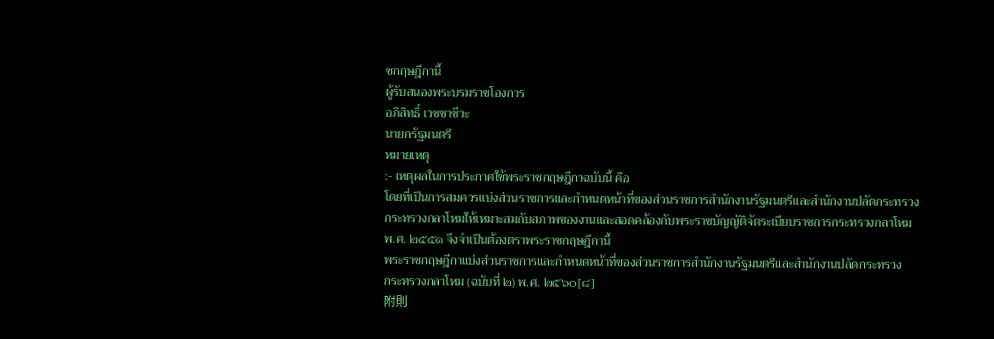ชกฤษฎีกานี้
ผู้รับสนองพระบรมราชโองการ
อภิสิทธิ์ เวชชาชีวะ
นายกรัฐมนตรี
หมายเหตุ
:- เหตุผลในการประกาศใช้พระราชกฤษฎีกาฉบับนี้ คือ
โดยที่เป็นการสมควรแบ่งส่วนราชการและกำหนดหน้าที่ของส่วนราชการสำนักงานรัฐมนตรีและสำนักงานปลัดกระทรวง
กระทรวงกลาโหมให้เหมาะสมกับสภาพของงานและสอดคล้องกับพระราชบัญญัติจัดระเบียบราชการกระทรวงกลาโหม
พ.ศ. ๒๕๕๑ จึงจำเป็นต้องตราพระราชกฤษฎีกานี้
พระราชกฤษฎีกาแบ่งส่วนราชการและกำหนดหน้าที่ของส่วนราชการสำนักงานรัฐมนตรีและสำนักงานปลัดกระทรวง
กระทรวงกลาโหม (ฉบับที่ ๒) พ.ศ. ๒๕๖๐[๘]
附則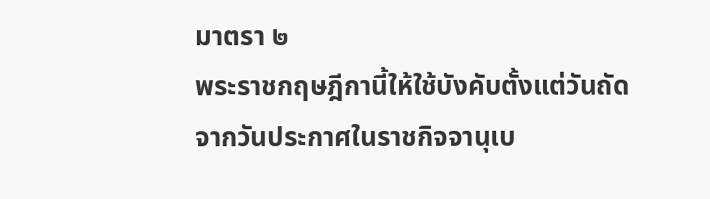มาตรา ๒
พระราชกฤษฎีกานี้ให้ใช้บังคับตั้งแต่วันถัดจากวันประกาศในราชกิจจานุเบ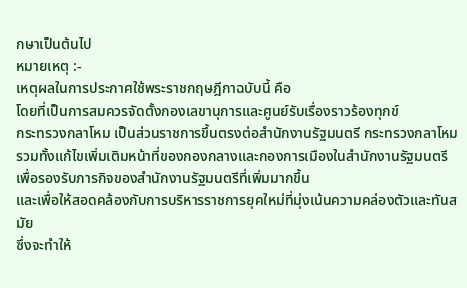กษาเป็นต้นไป
หมายเหตุ :-
เหตุผลในการประกาศใช้พระราชกฤษฎีกาฉบับนี้ คือ
โดยที่เป็นการสมควรจัดตั้งกองเลขานุการและศูนย์รับเรื่องราวร้องทุกข์
กระทรวงกลาโหม เป็นส่วนราชการขึ้นตรงต่อสำนักงานรัฐมนตรี กระทรวงกลาโหม
รวมทั้งแก้ไขเพิ่มเติมหน้าที่ของกองกลางและกองการเมืองในสำนักงานรัฐมนตรี
เพื่อรองรับภารกิจของสำนักงานรัฐมนตรีที่เพิ่มมากขึ้น
และเพื่อให้สอดคล้องกับการบริหารราชการยุคใหม่ที่มุ่งเน้นความคล่องตัวและทันสมัย
ซึ่งจะทำให้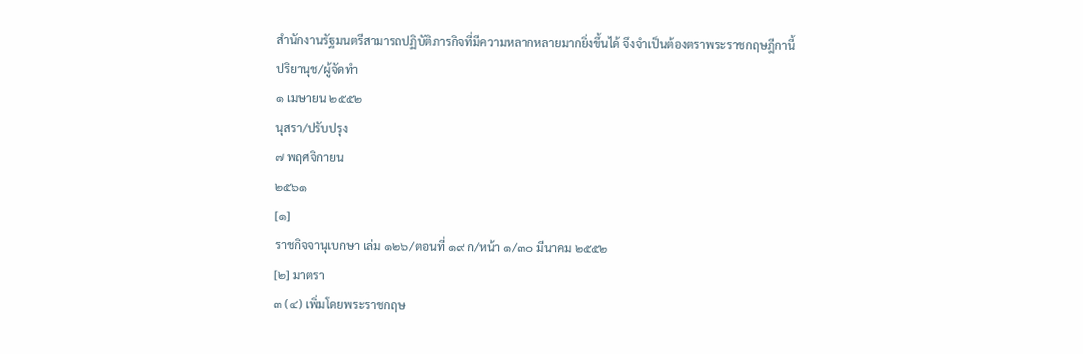สำนักงานรัฐมนตรีสามารถปฏิบัติภารกิจที่มีความหลากหลายมากยิ่งขึ้นได้ จึงจำเป็นต้องตราพระราชกฤษฎีกานี้
ปริยานุช/ผู้จัดทำ
๑ เมษายน ๒๕๕๒
นุสรา/ปรับปรุง
๗ พฤศจิกายน
๒๕๖๑
[๑]
ราชกิจจานุเบกษา เล่ม ๑๒๖/ตอนที่ ๑๙ ก/หน้า ๑/๓๐ มีนาคม ๒๕๕๒
[๒] มาตรา
๓ (๔) เพิ่มโดยพระราชกฤษ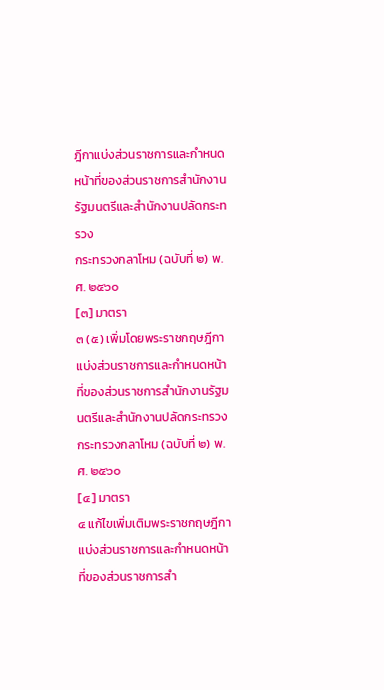ฎีกาแบ่งส่วนราชการและกำหนดหน้าที่ของส่วนราชการสำนักงานรัฐมนตรีและสำนักงานปลัดกระทรวง
กระทรวงกลาโหม (ฉบับที่ ๒) พ.ศ. ๒๕๖๐
[๓] มาตรา
๓ (๕) เพิ่มโดยพระราชกฤษฎีกาแบ่งส่วนราชการและกำหนดหน้าที่ของส่วนราชการสำนักงานรัฐมนตรีและสำนักงานปลัดกระทรวง
กระทรวงกลาโหม (ฉบับที่ ๒) พ.ศ. ๒๕๖๐
[๔] มาตรา
๔ แก้ไขเพิ่มเติมพระราชกฤษฎีกาแบ่งส่วนราชการและกำหนดหน้าที่ของส่วนราชการสำ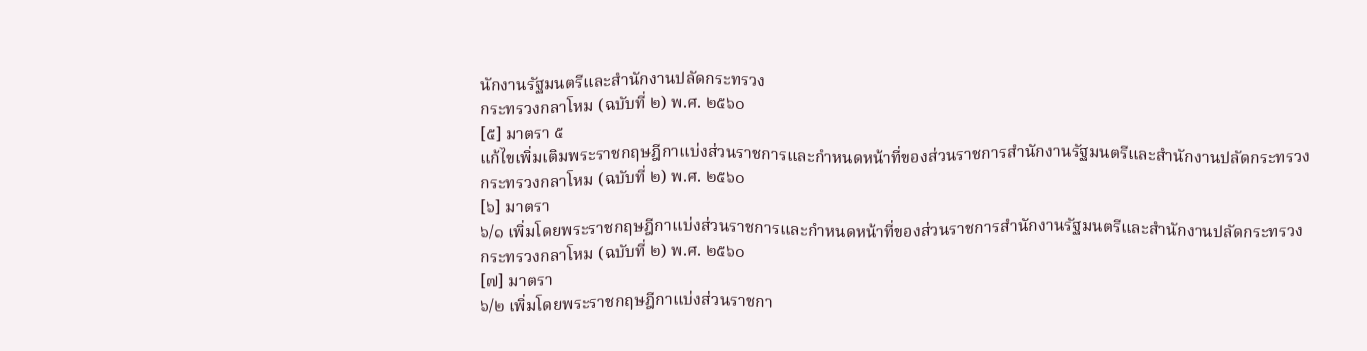นักงานรัฐมนตรีและสำนักงานปลัดกระทรวง
กระทรวงกลาโหม (ฉบับที่ ๒) พ.ศ. ๒๕๖๐
[๕] มาตรา ๕
แก้ไขเพิ่มเติมพระราชกฤษฎีกาแบ่งส่วนราชการและกำหนดหน้าที่ของส่วนราชการสำนักงานรัฐมนตรีและสำนักงานปลัดกระทรวง
กระทรวงกลาโหม (ฉบับที่ ๒) พ.ศ. ๒๕๖๐
[๖] มาตรา
๖/๑ เพิ่มโดยพระราชกฤษฎีกาแบ่งส่วนราชการและกำหนดหน้าที่ของส่วนราชการสำนักงานรัฐมนตรีและสำนักงานปลัดกระทรวง
กระทรวงกลาโหม (ฉบับที่ ๒) พ.ศ. ๒๕๖๐
[๗] มาตรา
๖/๒ เพิ่มโดยพระราชกฤษฎีกาแบ่งส่วนราชกา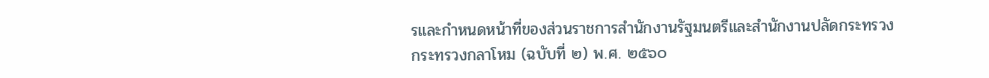รและกำหนดหน้าที่ของส่วนราชการสำนักงานรัฐมนตรีและสำนักงานปลัดกระทรวง
กระทรวงกลาโหม (ฉบับที่ ๒) พ.ศ. ๒๕๖๐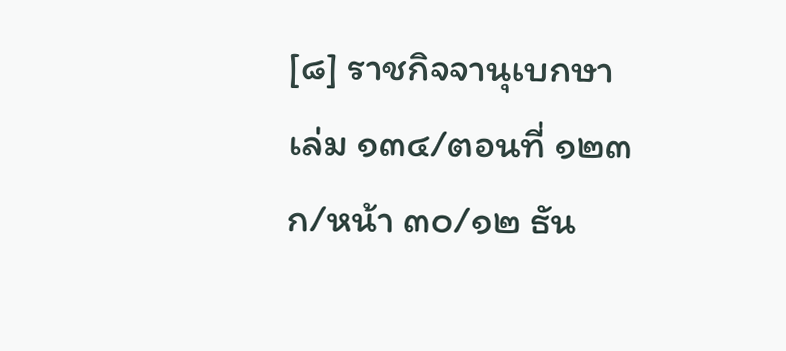[๘] ราชกิจจานุเบกษา
เล่ม ๑๓๔/ตอนที่ ๑๒๓ ก/หน้า ๓๐/๑๒ ธัน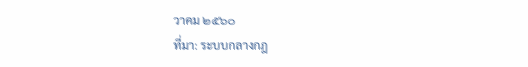วาคม ๒๕๖๐
ที่มา: ระบบกลางกฎ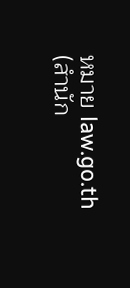หมาย law.go.th (สำนัก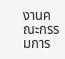งานคณะกรรมการ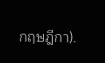กฤษฎีกา).